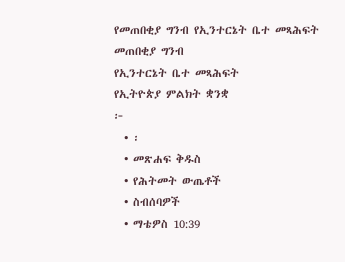የመጠበቂያ ግንብ የኢንተርኔት ቤተ መጻሕፍት
መጠበቂያ ግንብ
የኢንተርኔት ቤተ መጻሕፍት
የኢትዮጵያ ምልክት ቋንቋ
፦
  • ፡
  • መጽሐፍ ቅዱስ
  • የሕትመት ውጤቶች
  • ስብሰባዎች
  • ማቴዎስ 10:39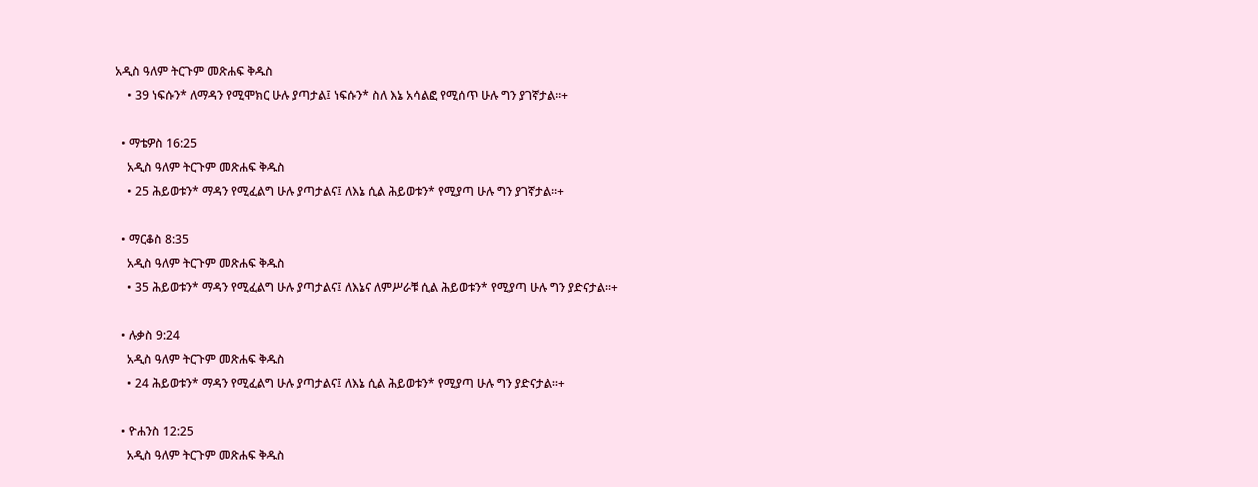አዲስ ዓለም ትርጉም መጽሐፍ ቅዱስ
    • 39 ነፍሱን* ለማዳን የሚሞክር ሁሉ ያጣታል፤ ነፍሱን* ስለ እኔ አሳልፎ የሚሰጥ ሁሉ ግን ያገኛታል።+

  • ማቴዎስ 16:25
    አዲስ ዓለም ትርጉም መጽሐፍ ቅዱስ
    • 25 ሕይወቱን* ማዳን የሚፈልግ ሁሉ ያጣታልና፤ ለእኔ ሲል ሕይወቱን* የሚያጣ ሁሉ ግን ያገኛታል።+

  • ማርቆስ 8:35
    አዲስ ዓለም ትርጉም መጽሐፍ ቅዱስ
    • 35 ሕይወቱን* ማዳን የሚፈልግ ሁሉ ያጣታልና፤ ለእኔና ለምሥራቹ ሲል ሕይወቱን* የሚያጣ ሁሉ ግን ያድናታል።+

  • ሉቃስ 9:24
    አዲስ ዓለም ትርጉም መጽሐፍ ቅዱስ
    • 24 ሕይወቱን* ማዳን የሚፈልግ ሁሉ ያጣታልና፤ ለእኔ ሲል ሕይወቱን* የሚያጣ ሁሉ ግን ያድናታል።+

  • ዮሐንስ 12:25
    አዲስ ዓለም ትርጉም መጽሐፍ ቅዱስ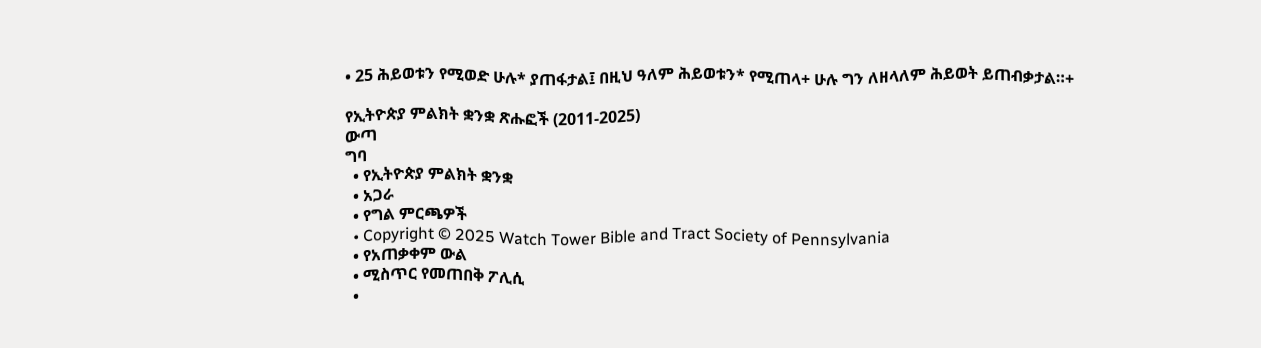• 25 ሕይወቱን የሚወድ ሁሉ* ያጠፋታል፤ በዚህ ዓለም ሕይወቱን* የሚጠላ+ ሁሉ ግን ለዘላለም ሕይወት ይጠብቃታል።+

የኢትዮጵያ ምልክት ቋንቋ ጽሑፎች (2011-2025)
ውጣ
ግባ
  • የኢትዮጵያ ምልክት ቋንቋ
  • አጋራ
  • የግል ምርጫዎች
  • Copyright © 2025 Watch Tower Bible and Tract Society of Pennsylvania
  • የአጠቃቀም ውል
  • ሚስጥር የመጠበቅ ፖሊሲ
  •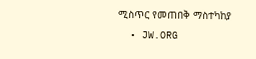ሚስጥር የመጠበቅ ማስተካከያ
  • JW.ORG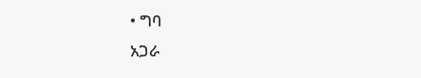• ግባ
አጋራ